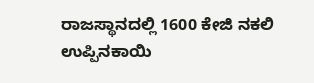ರಾಜಸ್ಥಾನದಲ್ಲಿ 1600 ಕೇಜಿ ನಕಲಿ ಉಪ್ಪಿನಕಾಯಿ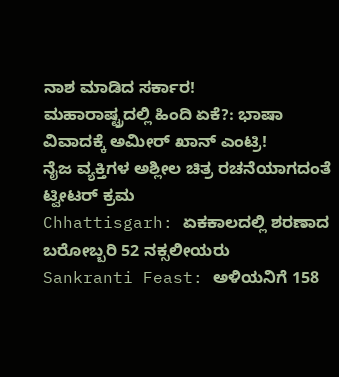ನಾಶ ಮಾಡಿದ ಸರ್ಕಾರ!
ಮಹಾರಾಷ್ಟ್ರದಲ್ಲಿ ಹಿಂದಿ ಏಕೆ?: ಭಾಷಾ ವಿವಾದಕ್ಕೆ ಅಮೀರ್ ಖಾನ್ ಎಂಟ್ರಿ!
ನೈಜ ವ್ಯಕ್ತಿಗಳ ಅಶ್ಲೀಲ ಚಿತ್ರ ರಚನೆಯಾಗದಂತೆ ಟ್ವೀಟರ್ ಕ್ರಮ
Chhattisgarh: ಏಕಕಾಲದಲ್ಲಿ ಶರಣಾದ ಬರೋಬ್ಬರಿ 52 ನಕ್ಸಲೀಯರು
Sankranti Feast: ಅಳಿಯನಿಗೆ 158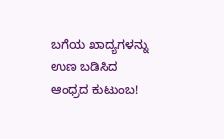ಬಗೆಯ ಖಾದ್ಯಗಳನ್ನು ಉಣ ಬಡಿಸಿದ ಆಂಧ್ರದ ಕುಟುಂಬ!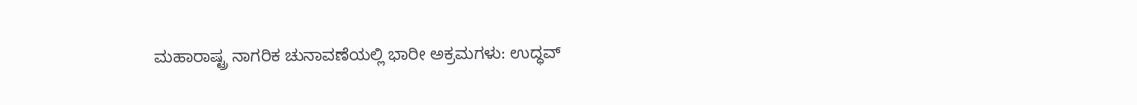ಮಹಾರಾಷ್ಟ್ರ ನಾಗರಿಕ ಚುನಾವಣೆಯಲ್ಲಿ ಭಾರೀ ಅಕ್ರಮಗಳು: ಉದ್ಧವ್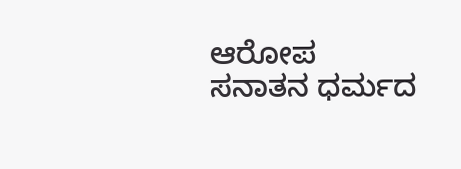ಆರೋಪ
ಸನಾತನ ಧರ್ಮದ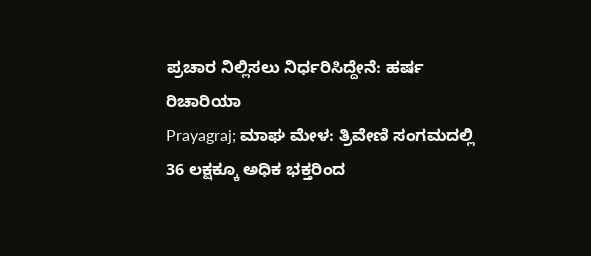ಪ್ರಚಾರ ನಿಲ್ಲಿಸಲು ನಿರ್ಧರಿಸಿದ್ದೇನೆ: ಹರ್ಷ ರಿಚಾರಿಯಾ
Prayagraj; ಮಾಘ ಮೇಳ: ತ್ರಿವೇಣಿ ಸಂಗಮದಲ್ಲಿ 36 ಲಕ್ಷಕ್ಕೂ ಅಧಿಕ ಭಕ್ತರಿಂದ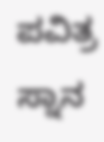ಪವಿತ್ರ ಸ್ನಾನ